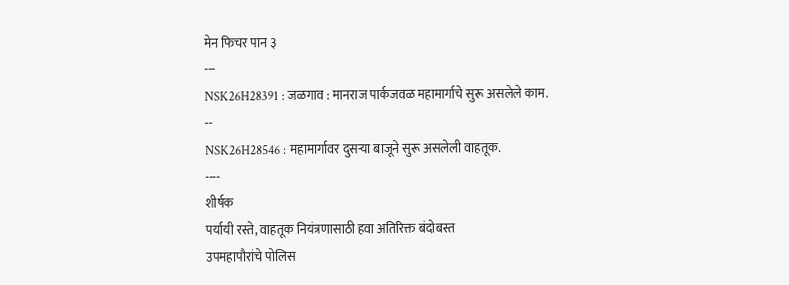मेन फिचर पान ३
---
NSK26H28391 : जळगाव : मानराज पार्कजवळ महामार्गाचे सुरू असलेले काम.
--
NSK26H28546 : महामार्गावर दुसऱ्या बाजूने सुरू असलेली वाहतूक.
----
शीर्षक
पर्यायी रस्ते, वाहतूक नियंत्रणासाठी हवा अतिरिक्त बंदोबस्त
उपमहापौरांचे पोलिस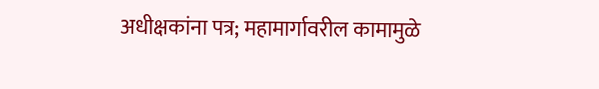अधीक्षकांना पत्र; महामार्गावरील कामामुळे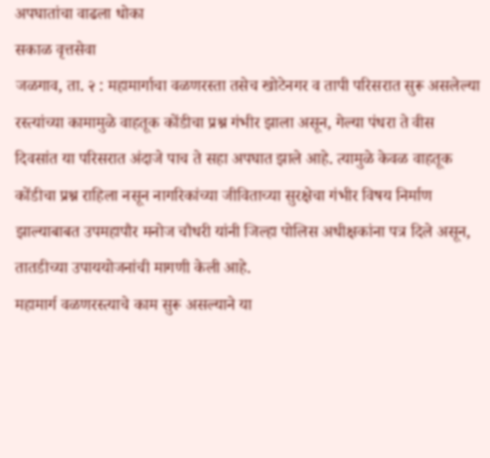अपघातांचा वाढला धोका
सकाळ वृत्तसेवा
जळगाव, ता. २ : महामार्गाचा वळणरस्ता तसेच खोटेनगर व तापी परिसरात सुरू असलेल्या रस्त्यांच्या कामामुळे वाहतूक कोंडीचा प्रश्न गंभीर झाला असून, गेल्या पंधरा ते वीस दिवसांत या परिसरात अंदाजे पाच ते सहा अपघात झाले आहे. त्यामुळे केवळ वाहतूक कोंडीचा प्रश्न राहिला नसून नागरिकांच्या जीविताच्या सुरक्षेचा गंभीर विषय निर्माण झाल्याबाबत उपमहापौर मनोज चौधरी यांनी जिल्हा पोलिस अधीक्षकांना पत्र दिले असून, तातडीच्या उपाययोजनांची मागणी केली आहे.
महामार्ग वळणरस्त्याचे काम सुरू असल्याने या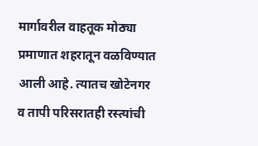मार्गावरील वाहतूक मोठ्या प्रमाणात शहरातून वळविण्यात आली आहे. त्यातच खोटेनगर व तापी परिसरातही रस्त्यांची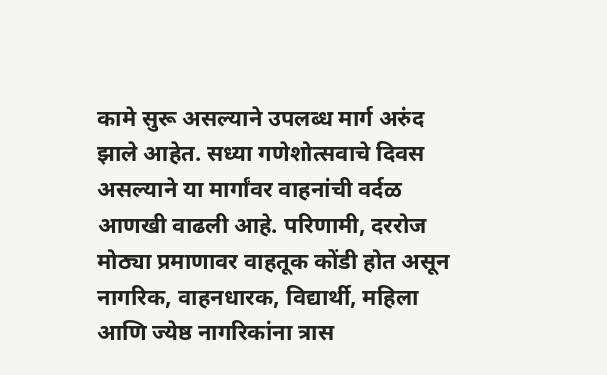कामे सुरू असल्याने उपलब्ध मार्ग अरुंद झाले आहेत. सध्या गणेशोत्सवाचे दिवस असल्याने या मार्गांवर वाहनांची वर्दळ आणखी वाढली आहे. परिणामी, दररोज मोठ्या प्रमाणावर वाहतूक कोंडी होत असून नागरिक, वाहनधारक, विद्यार्थी, महिला आणि ज्येष्ठ नागरिकांना त्रास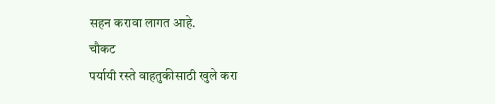सहन करावा लागत आहे.
चौकट
पर्यायी रस्ते वाहतुकीसाठी खुले करा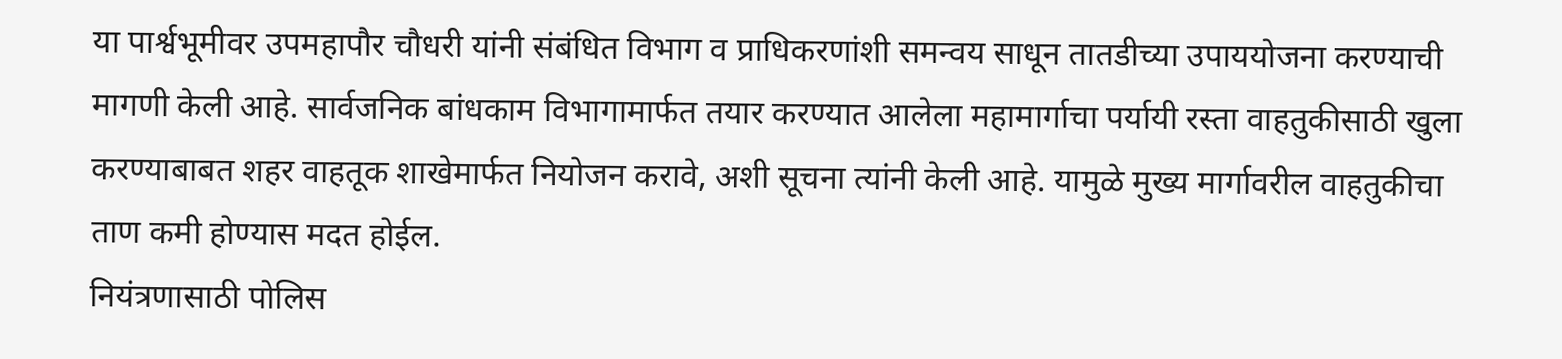या पार्श्वभूमीवर उपमहापौर चौधरी यांनी संबंधित विभाग व प्राधिकरणांशी समन्वय साधून तातडीच्या उपाययोजना करण्याची मागणी केली आहे. सार्वजनिक बांधकाम विभागामार्फत तयार करण्यात आलेला महामार्गाचा पर्यायी रस्ता वाहतुकीसाठी खुला करण्याबाबत शहर वाहतूक शाखेमार्फत नियोजन करावे, अशी सूचना त्यांनी केली आहे. यामुळे मुख्य मार्गावरील वाहतुकीचा ताण कमी होण्यास मदत होईल.
नियंत्रणासाठी पोलिस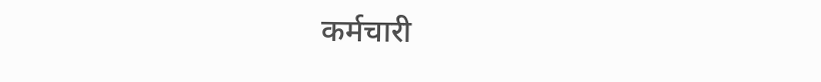कर्मचारी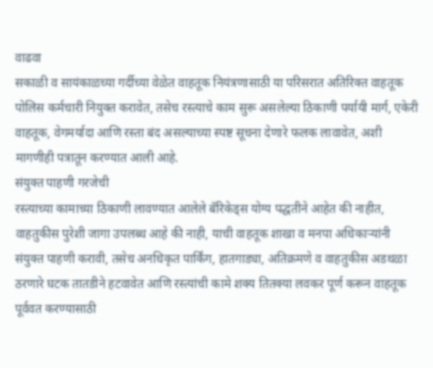वाढवा
सकाळी व सायंकाळच्या गर्दीच्या वेळेत वाहतूक नियंत्रणासाठी या परिसरात अतिरिक्त वाहतूक पोलिस कर्मचारी नियुक्त करावेत, तसेच रस्त्याचे काम सुरू असलेल्या ठिकाणी पर्यायी मार्ग, एकेरी वाहतूक, वेगमर्यादा आणि रस्ता बंद असल्याच्या स्पष्ट सूचना देणारे फलक लावावेत, अशी मागणीही पत्रातून करण्यात आली आहे.
संयुक्त पाहणी गरजेची
रस्त्याच्या कामाच्या ठिकाणी लावण्यात आलेले बॅरिकेड्स योग्य पद्धतीने आहेत की नाहीत, वाहतुकीस पुरेशी जागा उपलब्ध आहे की नाही, याची वाहतूक शाखा व मनपा अधिकाऱ्यांनी संयुक्त पाहणी करावी, तसेच अनधिकृत पार्किंग, हातगाड्या, अतिक्रमणे व वाहतुकीस अडथळा ठरणारे घटक तातडीने हटवावेत आणि रस्त्यांची कामे शक्य तितक्या लवकर पूर्ण करून वाहतूक पूर्ववत करण्यासाठी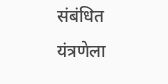संबंधित यंत्रणेला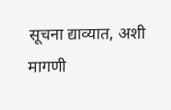सूचना द्याव्यात, अशी मागणी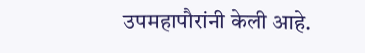उपमहापौरांनी केली आहे.